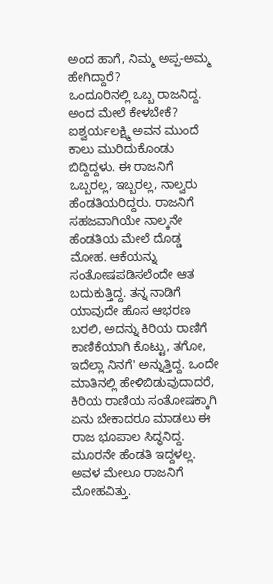ಅಂದ ಹಾಗೆ, ನಿಮ್ಮ ಅಪ್ಪ-ಅಮ್ಮ ಹೇಗಿದ್ದಾರೆ?
ಒಂದೂರಿನಲ್ಲಿ ಒಬ್ಬ ರಾಜನಿದ್ದ. ಅಂದ ಮೇಲೆ ಕೇಳಬೇಕೆ? ಐಶ್ವರ್ಯಲಕ್ಷ್ಮಿ ಅವನ ಮುಂದೆ ಕಾಲು ಮುರಿದುಕೊಂಡು ಬಿದ್ದಿದ್ದಳು. ಈ ರಾಜನಿಗೆ ಒಬ್ಬರಲ್ಲ, ಇಬ್ಬರಲ್ಲ, ನಾಲ್ವರು ಹೆಂಡತಿಯರಿದ್ದರು. ರಾಜನಿಗೆ ಸಹಜವಾಗಿಯೇ ನಾಲ್ಕನೇ ಹೆಂಡತಿಯ ಮೇಲೆ ದೊಡ್ಡ ಮೋಹ. ಆಕೆಯನ್ನು ಸಂತೋಷಪಡಿಸಲೆಂದೇ ಆತ ಬದುಕುತ್ತಿದ್ದ. ತನ್ನ ನಾಡಿಗೆ ಯಾವುದೇ ಹೊಸ ಆಭರಣ ಬರಲಿ, ಅದನ್ನು ಕಿರಿಯ ರಾಣಿಗೆ ಕಾಣಿಕೆಯಾಗಿ ಕೊಟ್ಟು, ತಗೋ, ಇದೆಲ್ಲಾ ನಿನಗೆ' ಅನ್ನುತ್ತಿದ್ದ. ಒಂದೇ ಮಾತಿನಲ್ಲಿ ಹೇಳಿಬಿಡುವುದಾದರೆ, ಕಿರಿಯ ರಾಣಿಯ ಸಂತೋಷಕ್ಕಾಗಿ ಏನು ಬೇಕಾದರೂ ಮಾಡಲು ಈ ರಾಜ ಭೂಪಾಲ ಸಿದ್ಧನಿದ್ದ.
ಮೂರನೇ ಹೆಂಡತಿ ಇದ್ದಳಲ್ಲ. ಅವಳ ಮೇಲೂ ರಾಜನಿಗೆ ಮೋಹವಿತ್ತು.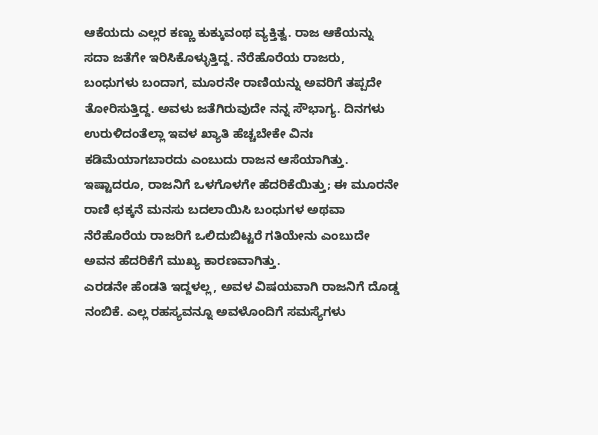ಆಕೆಯದು ಎಲ್ಲರ ಕಣ್ಣು ಕುಕ್ಕುವಂಥ ವ್ಯಕ್ತಿತ್ವ. ರಾಜ ಆಕೆಯನ್ನು ಸದಾ ಜತೆಗೇ ಇರಿಸಿಕೊಳ್ಳುತ್ತಿದ್ದ. ನೆರೆಹೊರೆಯ ರಾಜರು, ಬಂಧುಗಳು ಬಂದಾಗ, ಮೂರನೇ ರಾಣಿಯನ್ನು ಅವರಿಗೆ ತಪ್ಪದೇ ತೋರಿಸುತ್ತಿದ್ದ. ಅವಳು ಜತೆಗಿರುವುದೇ ನನ್ನ ಸೌಭಾಗ್ಯ. ದಿನಗಳು ಉರುಳಿದಂತೆಲ್ಲಾ ಇವಳ ಖ್ಯಾತಿ ಹೆಚ್ಚಬೇಕೇ ವಿನಃ ಕಡಿಮೆಯಾಗಬಾರದು ಎಂಬುದು ರಾಜನ ಆಸೆಯಾಗಿತ್ತು. ಇಷ್ಟಾದರೂ, ರಾಜನಿಗೆ ಒಳಗೊಳಗೇ ಹೆದರಿಕೆಯಿತ್ತು; ಈ ಮೂರನೇ ರಾಣಿ ಛಕ್ಕನೆ ಮನಸು ಬದಲಾಯಿಸಿ ಬಂಧುಗಳ ಅಥವಾ ನೆರೆಹೊರೆಯ ರಾಜರಿಗೆ ಒಲಿದುಬಿಟ್ಟರೆ ಗತಿಯೇನು ಎಂಬುದೇ ಅವನ ಹೆದರಿಕೆಗೆ ಮುಖ್ಯ ಕಾರಣವಾಗಿತ್ತು.
ಎರಡನೇ ಹೆಂಡತಿ ಇದ್ದಳಲ್ಲ, ಅವಳ ವಿಷಯವಾಗಿ ರಾಜನಿಗೆ ದೊಡ್ಡ ನಂಬಿಕೆ. ಎಲ್ಲ ರಹಸ್ಯವನ್ನೂ ಅವಳೊಂದಿಗೆ ಸಮಸ್ಯೆಗಳು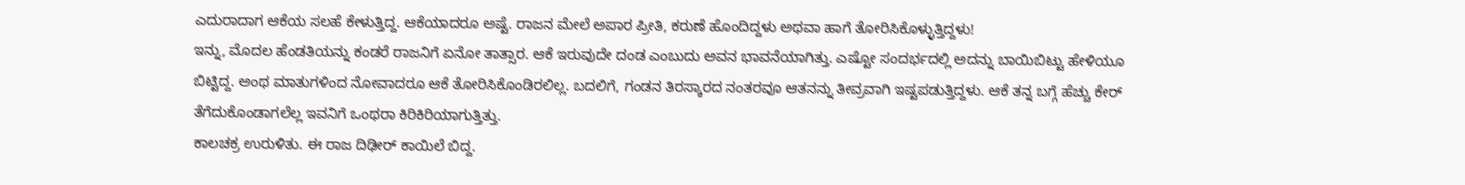ಎದುರಾದಾಗ ಆಕೆಯ ಸಲಹೆ ಕೇಳುತ್ತಿದ್ದ. ಆಕೆಯಾದರೂ ಅಷ್ಟೆ. ರಾಜನ ಮೇಲೆ ಅಪಾರ ಪ್ರೀತಿ, ಕರುಣೆ ಹೊಂದಿದ್ದಳು ಅಥವಾ ಹಾಗೆ ತೋರಿಸಿಕೊಳ್ಳುತ್ತಿದ್ದಳು!
ಇನ್ನು, ಮೊದಲ ಹೆಂಡತಿಯನ್ನು ಕಂಡರೆ ರಾಜನಿಗೆ ಏನೋ ತಾತ್ಸಾರ. ಆಕೆ ಇರುವುದೇ ದಂಡ ಎಂಬುದು ಅವನ ಭಾವನೆಯಾಗಿತ್ತು. ಎಷ್ಟೋ ಸಂದರ್ಭದಲ್ಲಿ ಅದನ್ನು ಬಾಯಿಬಿಟ್ಟು ಹೇಳಿಯೂ ಬಿಟ್ಟಿದ್ದ. ಅಂಥ ಮಾತುಗಳಿಂದ ನೋವಾದರೂ ಆಕೆ ತೋರಿಸಿಕೊಂಡಿರಲಿಲ್ಲ. ಬದಲಿಗೆ, ಗಂಡನ ತಿರಸ್ಕಾರದ ನಂತರವೂ ಆತನನ್ನು ತೀವ್ರವಾಗಿ ಇಷ್ಟಪಡುತ್ತಿದ್ದಳು. ಆಕೆ ತನ್ನ ಬಗ್ಗೆ ಹೆಚ್ಚು ಕೇರ್ ತೆಗೆದುಕೊಂಡಾಗಲೆಲ್ಲ ಇವನಿಗೆ ಒಂಥರಾ ಕಿರಿಕಿರಿಯಾಗುತ್ತಿತ್ತು.
ಕಾಲಚಕ್ರ ಉರುಳಿತು. ಈ ರಾಜ ದಿಢೀರ್ ಕಾಯಿಲೆ ಬಿದ್ದ.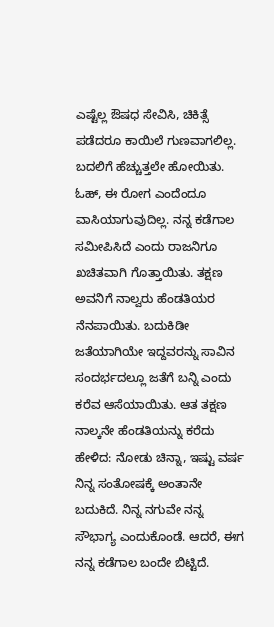ಎಷ್ಟೆಲ್ಲ ಔಷಧ ಸೇವಿಸಿ, ಚಿಕಿತ್ಸೆ ಪಡೆದರೂ ಕಾಯಿಲೆ ಗುಣವಾಗಲಿಲ್ಲ. ಬದಲಿಗೆ ಹೆಚ್ಚುತ್ತಲೇ ಹೋಯಿತು. ಓಹ್, ಈ ರೋಗ ಎಂದೆಂದೂ ವಾಸಿಯಾಗುವುದಿಲ್ಲ. ನನ್ನ ಕಡೆಗಾಲ ಸಮೀಪಿಸಿದೆ ಎಂದು ರಾಜನಿಗೂ ಖಚಿತವಾಗಿ ಗೊತ್ತಾಯಿತು. ತಕ್ಷಣ ಅವನಿಗೆ ನಾಲ್ವರು ಹೆಂಡತಿಯರ ನೆನಪಾಯಿತು. ಬದುಕಿಡೀ ಜತೆಯಾಗಿಯೇ ಇದ್ದವರನ್ನು ಸಾವಿನ ಸಂದರ್ಭದಲ್ಲೂ ಜತೆಗೆ ಬನ್ನಿ ಎಂದು ಕರೆವ ಆಸೆಯಾಯಿತು. ಆತ ತಕ್ಷಣ ನಾಲ್ಕನೇ ಹೆಂಡತಿಯನ್ನು ಕರೆದು ಹೇಳಿದ: ನೋಡು ಚಿನ್ನಾ, ಇಷ್ಟು ವರ್ಷ ನಿನ್ನ ಸಂತೋಷಕ್ಕೆ ಅಂತಾನೇ ಬದುಕಿದೆ. ನಿನ್ನ ನಗುವೇ ನನ್ನ ಸೌಭಾಗ್ಯ ಎಂದುಕೊಂಡೆ. ಆದರೆ, ಈಗ ನನ್ನ ಕಡೆಗಾಲ ಬಂದೇ ಬಿಟ್ಟಿದೆ.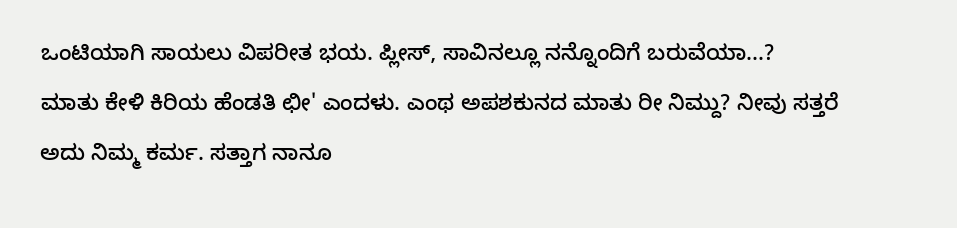ಒಂಟಿಯಾಗಿ ಸಾಯಲು ವಿಪರೀತ ಭಯ. ಪ್ಲೀಸ್, ಸಾವಿನಲ್ಲೂ ನನ್ನೊಂದಿಗೆ ಬರುವೆಯಾ...?
ಮಾತು ಕೇಳಿ ಕಿರಿಯ ಹೆಂಡತಿ ಛೀ' ಎಂದಳು. ಎಂಥ ಅಪಶಕುನದ ಮಾತು ರೀ ನಿಮ್ದು? ನೀವು ಸತ್ತರೆ ಅದು ನಿಮ್ಮ ಕರ್ಮ. ಸತ್ತಾಗ ನಾನೂ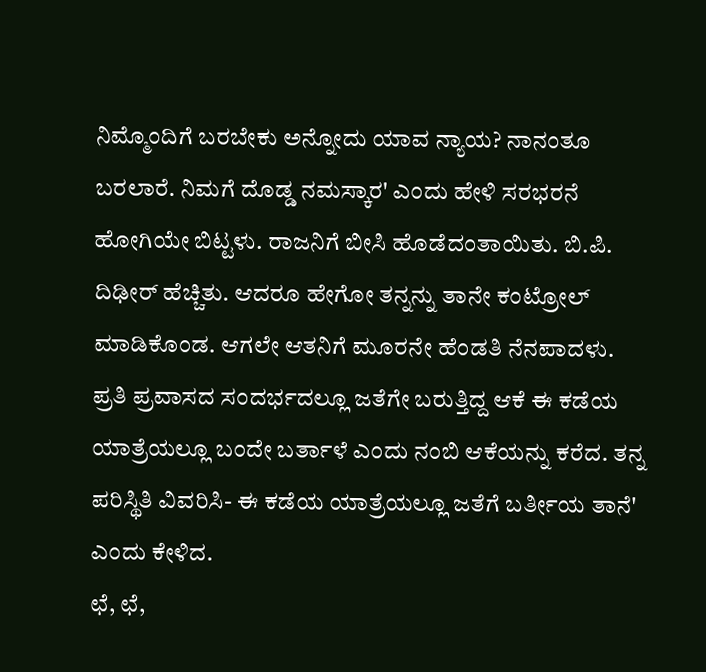ನಿಮ್ಮೊಂದಿಗೆ ಬರಬೇಕು ಅನ್ನೋದು ಯಾವ ನ್ಯಾಯ? ನಾನಂತೂ ಬರಲಾರೆ. ನಿಮಗೆ ದೊಡ್ಡ ನಮಸ್ಕಾರ' ಎಂದು ಹೇಳಿ ಸರಭರನೆ ಹೋಗಿಯೇ ಬಿಟ್ಟಳು. ರಾಜನಿಗೆ ಬೀಸಿ ಹೊಡೆದಂತಾಯಿತು. ಬಿ.ಪಿ. ದಿಢೀರ್ ಹೆಚ್ಚಿತು. ಆದರೂ ಹೇಗೋ ತನ್ನನ್ನು ತಾನೇ ಕಂಟ್ರೋಲ್ ಮಾಡಿಕೊಂಡ. ಆಗಲೇ ಆತನಿಗೆ ಮೂರನೇ ಹೆಂಡತಿ ನೆನಪಾದಳು. ಪ್ರತಿ ಪ್ರವಾಸದ ಸಂದರ್ಭದಲ್ಲೂ ಜತೆಗೇ ಬರುತ್ತಿದ್ದ ಆಕೆ ಈ ಕಡೆಯ ಯಾತ್ರೆಯಲ್ಲೂ ಬಂದೇ ಬರ್ತಾಳೆ ಎಂದು ನಂಬಿ ಆಕೆಯನ್ನು ಕರೆದ. ತನ್ನ ಪರಿಸ್ಥಿತಿ ವಿವರಿಸಿ- ಈ ಕಡೆಯ ಯಾತ್ರೆಯಲ್ಲೂ ಜತೆಗೆ ಬರ್ತೀಯ ತಾನೆ' ಎಂದು ಕೇಳಿದ.
ಛೆ, ಛೆ,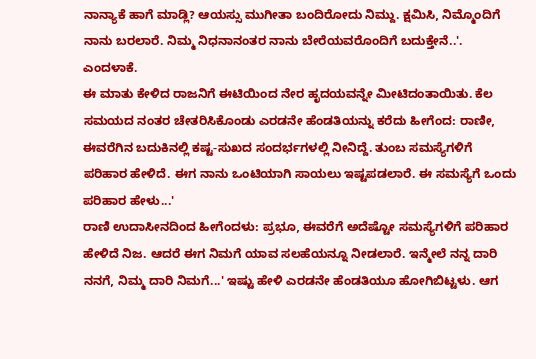ನಾನ್ಯಾಕೆ ಹಾಗೆ ಮಾಡ್ಲಿ? ಆಯಸ್ಸು ಮುಗೀತಾ ಬಂದಿರೋದು ನಿಮ್ದು. ಕ್ಷಮಿಸಿ, ನಿಮ್ಮೊಂದಿಗೆ ನಾನು ಬರಲಾರೆ. ನಿಮ್ಮ ನಿಧನಾನಂತರ ನಾನು ಬೇರೆಯವರೊಂದಿಗೆ ಬದುಕ್ತೇನೆ..'. ಎಂದಳಾಕೆ.
ಈ ಮಾತು ಕೇಳಿದ ರಾಜನಿಗೆ ಈಟಿಯಿಂದ ನೇರ ಹೃದಯವನ್ನೇ ಮೀಟಿದಂತಾಯಿತು. ಕೆಲ ಸಮಯದ ನಂತರ ಚೇತರಿಸಿಕೊಂಡು ಎರಡನೇ ಹೆಂಡತಿಯನ್ನು ಕರೆದು ಹೀಗೆಂದ: ರಾಣೀ, ಈವರೆಗಿನ ಬದುಕಿನಲ್ಲಿ ಕಷ್ಟ-ಸುಖದ ಸಂದರ್ಭಗಳಲ್ಲಿ ನೀನಿದ್ದೆ. ತುಂಬ ಸಮಸ್ಯೆಗಳಿಗೆ ಪರಿಹಾರ ಹೇಳಿದೆ. ಈಗ ನಾನು ಒಂಟಿಯಾಗಿ ಸಾಯಲು ಇಷ್ಟಪಡಲಾರೆ. ಈ ಸಮಸ್ಯೆಗೆ ಒಂದು ಪರಿಹಾರ ಹೇಳು...'
ರಾಣಿ ಉದಾಸೀನದಿಂದ ಹೀಗೆಂದಳು: ಪ್ರಭೂ, ಈವರೆಗೆ ಅದೆಷ್ಟೋ ಸಮಸ್ಯೆಗಳಿಗೆ ಪರಿಹಾರ ಹೇಳಿದೆ ನಿಜ. ಆದರೆ ಈಗ ನಿಮಗೆ ಯಾವ ಸಲಹೆಯನ್ನೂ ನೀಡಲಾರೆ. ಇನ್ಮೇಲೆ ನನ್ನ ದಾರಿ ನನಗೆ, ನಿಮ್ಮ ದಾರಿ ನಿಮಗೆ...' ಇಷ್ಟು ಹೇಳಿ ಎರಡನೇ ಹೆಂಡತಿಯೂ ಹೋಗಿಬಿಟ್ಟಳು. ಆಗ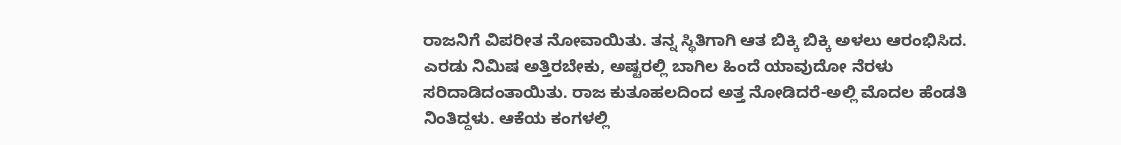ರಾಜನಿಗೆ ವಿಪರೀತ ನೋವಾಯಿತು. ತನ್ನ ಸ್ಥಿತಿಗಾಗಿ ಆತ ಬಿಕ್ಕಿ ಬಿಕ್ಕಿ ಅಳಲು ಆರಂಭಿಸಿದ. ಎರಡು ನಿಮಿಷ ಅತ್ತಿರಬೇಕು, ಅಷ್ಟರಲ್ಲಿ ಬಾಗಿಲ ಹಿಂದೆ ಯಾವುದೋ ನೆರಳು ಸರಿದಾಡಿದಂತಾಯಿತು. ರಾಜ ಕುತೂಹಲದಿಂದ ಅತ್ತ ನೋಡಿದರೆ-ಅಲ್ಲಿ ಮೊದಲ ಹೆಂಡತಿ ನಿಂತಿದ್ದಳು. ಆಕೆಯ ಕಂಗಳಲ್ಲಿ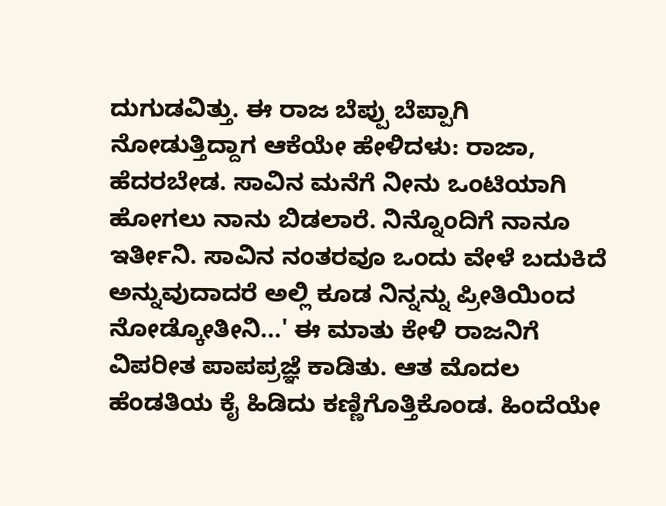ದುಗುಡವಿತ್ತು. ಈ ರಾಜ ಬೆಪ್ಪು ಬೆಪ್ಪಾಗಿ ನೋಡುತ್ತಿದ್ದಾಗ ಆಕೆಯೇ ಹೇಳಿದಳು: ರಾಜಾ, ಹೆದರಬೇಡ. ಸಾವಿನ ಮನೆಗೆ ನೀನು ಒಂಟಿಯಾಗಿ ಹೋಗಲು ನಾನು ಬಿಡಲಾರೆ. ನಿನ್ನೊಂದಿಗೆ ನಾನೂ ಇರ್ತೀನಿ. ಸಾವಿನ ನಂತರವೂ ಒಂದು ವೇಳೆ ಬದುಕಿದೆ ಅನ್ನುವುದಾದರೆ ಅಲ್ಲಿ ಕೂಡ ನಿನ್ನನ್ನು ಪ್ರೀತಿಯಿಂದ ನೋಡ್ಕೋತೀನಿ...' ಈ ಮಾತು ಕೇಳಿ ರಾಜನಿಗೆ ವಿಪರೀತ ಪಾಪಪ್ರಜ್ಞೆ ಕಾಡಿತು. ಆತ ಮೊದಲ ಹೆಂಡತಿಯ ಕೈ ಹಿಡಿದು ಕಣ್ಣಿಗೊತ್ತಿಕೊಂಡ. ಹಿಂದೆಯೇ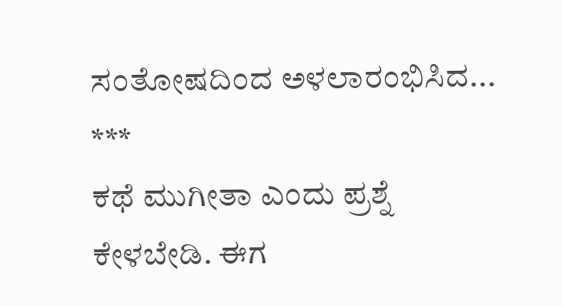ಸಂತೋಷದಿಂದ ಅಳಲಾರಂಭಿಸಿದ...
***
ಕಥೆ ಮುಗೀತಾ ಎಂದು ಪ್ರಶ್ನೆ ಕೇಳಬೇಡಿ. ಈಗ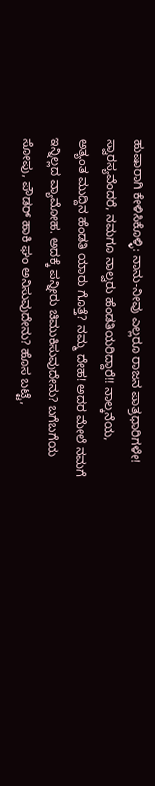ಹುಷಾರಾಗಿ ಕೇಳಿಸಿಕೊಳ್ಳಿ: ನಾನು-ನೀವು ಎಲ್ಲರೂ ರಾಜನ ಪಾತ್ರಧಾರಿಗಳೇ! ಸ್ವಾರಸ್ಯವೆಂದರೆ, ನಮಗೂ ನಾಲ್ವರು ಹೆಂಡತಿಯರಿದ್ದಾರೆ!! ನಾಲ್ಕನೆಯ, ಅತ್ಯಂತ ಮುದ್ದಿನ ಹೆಂಡತಿ ಯಾರು ಗೊತ್ತೆ? ನಮ್ಮ ದೇಹ! ಅದರ ಮೇಲೆ ನಮಗೆ ಇನ್ನಿಲ್ಲದ ವ್ಯಾಮೋಹ. ಅದಕ್ಕೆ ಪನ್ನೀರು ಚಿಮುಕಿಸುವುದೇನು? ಬಗೆಬಗೆಯ ಸೋಪು, ಪೌಡರ್ ಹಾಕಿ ಘಂ ಅನಿಸುವುದೇನು? ಹೊಸ ಬಟ್ಟೆ,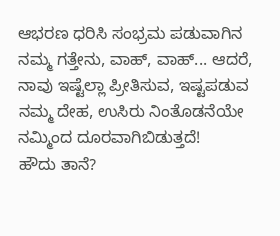ಆಭರಣ ಧರಿಸಿ ಸಂಭ್ರಮ ಪಡುವಾಗಿನ ನಮ್ಮ ಗತ್ತೇನು, ವಾಹ್, ವಾಹ್... ಆದರೆ, ನಾವು ಇಷ್ಟೆಲ್ಲಾ ಪ್ರೀತಿಸುವ, ಇಷ್ಟಪಡುವ ನಮ್ಮ ದೇಹ, ಉಸಿರು ನಿಂತೊಡನೆಯೇ ನಮ್ಮಿಂದ ದೂರವಾಗಿಬಿಡುತ್ತದೆ!
ಹೌದು ತಾನೆ?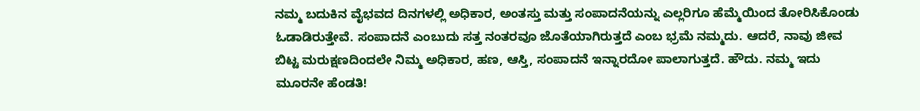ನಮ್ಮ ಬದುಕಿನ ವೈಭವದ ದಿನಗಳಲ್ಲಿ ಅಧಿಕಾರ, ಅಂತಸ್ತು ಮತ್ತು ಸಂಪಾದನೆಯನ್ನು ಎಲ್ಲರಿಗೂ ಹೆಮ್ಮೆಯಿಂದ ತೋರಿಸಿಕೊಂಡು ಓಡಾಡಿರುತ್ತೇವೆ. ಸಂಪಾದನೆ ಎಂಬುದು ಸತ್ತ ನಂತರವೂ ಜೊತೆಯಾಗಿರುತ್ತದೆ ಎಂಬ ಭ್ರಮೆ ನಮ್ಮದು. ಆದರೆ, ನಾವು ಜೀವ ಬಿಟ್ಟ ಮರುಕ್ಷಣದಿಂದಲೇ ನಿಮ್ಮ ಅಧಿಕಾರ, ಹಣ, ಆಸ್ತಿ, ಸಂಪಾದನೆ ಇನ್ನಾರದೋ ಪಾಲಾಗುತ್ತದೆ. ಹೌದು. ನಮ್ಮ ಇದು ಮೂರನೇ ಹೆಂಡತಿ!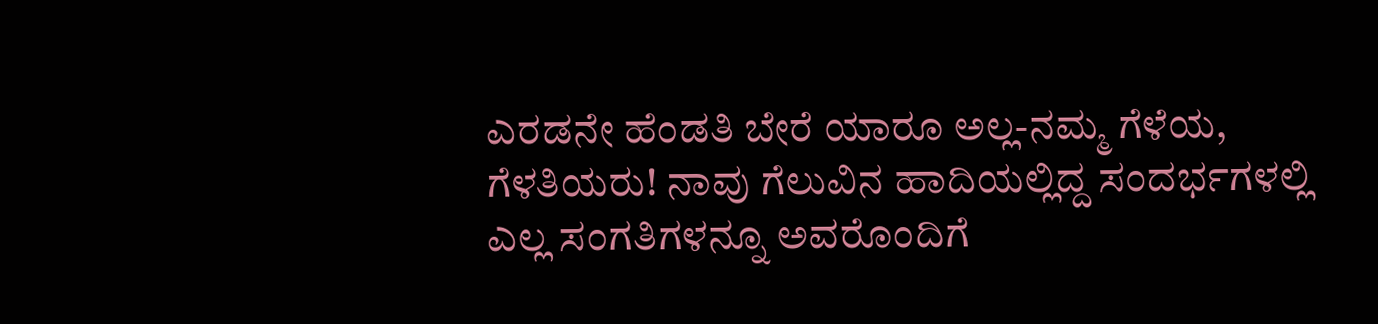ಎರಡನೇ ಹೆಂಡತಿ ಬೇರೆ ಯಾರೂ ಅಲ್ಲ-ನಮ್ಮ ಗೆಳೆಯ, ಗೆಳತಿಯರು! ನಾವು ಗೆಲುವಿನ ಹಾದಿಯಲ್ಲಿದ್ದ ಸಂದರ್ಭಗಳಲ್ಲಿ ಎಲ್ಲ ಸಂಗತಿಗಳನ್ನೂ ಅವರೊಂದಿಗೆ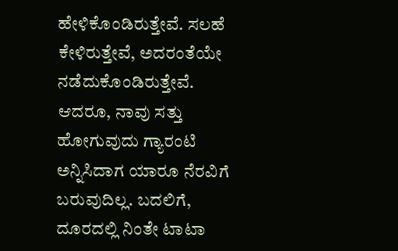ಹೇಳಿಕೊಂಡಿರುತ್ತೇವೆ. ಸಲಹೆ ಕೇಳಿರುತ್ತೇವೆ, ಅದರಂತೆಯೇ ನಡೆದುಕೊಂಡಿರುತ್ತೇವೆ. ಆದರೂ, ನಾವು ಸತ್ತು ಹೋಗುವುದು ಗ್ಯಾರಂಟಿ ಅನ್ನಿಸಿದಾಗ ಯಾರೂ ನೆರವಿಗೆ ಬರುವುದಿಲ್ಲ. ಬದಲಿಗೆ, ದೂರದಲ್ಲಿ ನಿಂತೇ ಟಾಟಾ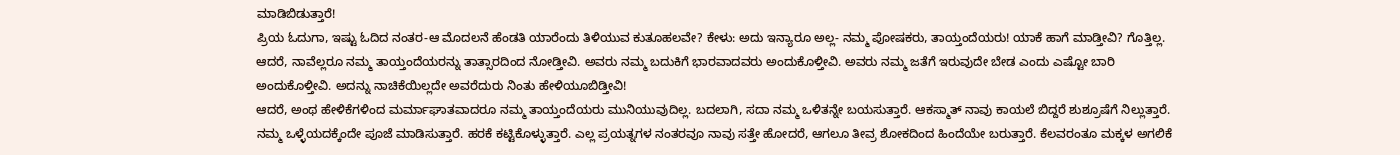ಮಾಡಿಬಿಡುತ್ತಾರೆ!
ಪ್ರಿಯ ಓದುಗಾ, ಇಷ್ಟು ಓದಿದ ನಂತರ-ಆ ಮೊದಲನೆ ಹೆಂಡತಿ ಯಾರೆಂದು ತಿಳಿಯುವ ಕುತೂಹಲವೇ? ಕೇಳು: ಅದು ಇನ್ಯಾರೂ ಅಲ್ಲ- ನಮ್ಮ ಪೋಷಕರು, ತಾಯ್ತಂದೆಯರು! ಯಾಕೆ ಹಾಗೆ ಮಾಡ್ತೀವಿ? ಗೊತ್ತಿಲ್ಲ. ಆದರೆ, ನಾವೆಲ್ಲರೂ ನಮ್ಮ ತಾಯ್ತಂದೆಯರನ್ನು ತಾತ್ಸಾರದಿಂದ ನೋಡ್ತೀವಿ. ಅವರು ನಮ್ಮ ಬದುಕಿಗೆ ಭಾರವಾದವರು ಅಂದುಕೊಳ್ತೀವಿ. ಅವರು ನಮ್ಮ ಜತೆಗೆ ಇರುವುದೇ ಬೇಡ ಎಂದು ಎಷ್ಟೋ ಬಾರಿ ಅಂದುಕೊಳ್ತೀವಿ. ಅದನ್ನು ನಾಚಿಕೆಯಿಲ್ಲದೇ ಅವರೆದುರು ನಿಂತು ಹೇಳಿಯೂಬಿಡ್ತೀವಿ!
ಆದರೆ, ಅಂಥ ಹೇಳಿಕೆಗಳಿಂದ ಮರ್ಮಾಘಾತವಾದರೂ ನಮ್ಮ ತಾಯ್ತಂದೆಯರು ಮುನಿಯುವುದಿಲ್ಲ. ಬದಲಾಗಿ, ಸದಾ ನಮ್ಮ ಒಳಿತನ್ನೇ ಬಯಸುತ್ತಾರೆ. ಆಕಸ್ಮಾತ್ ನಾವು ಕಾಯಲೆ ಬಿದ್ದರೆ ಶುಶ್ರೂಷೆಗೆ ನಿಲ್ಲುತ್ತಾರೆ. ನಮ್ಮ ಒಳ್ಳೆಯದಕ್ಕೆಂದೇ ಪೂಜೆ ಮಾಡಿಸುತ್ತಾರೆ. ಹರಕೆ ಕಟ್ಟಿಕೊಳ್ಳುತ್ತಾರೆ. ಎಲ್ಲ ಪ್ರಯತ್ನಗಳ ನಂತರವೂ ನಾವು ಸತ್ತೇ ಹೋದರೆ, ಆಗಲೂ ತೀವ್ರ ಶೋಕದಿಂದ ಹಿಂದೆಯೇ ಬರುತ್ತಾರೆ. ಕೆಲವರಂತೂ ಮಕ್ಕಳ ಅಗಲಿಕೆ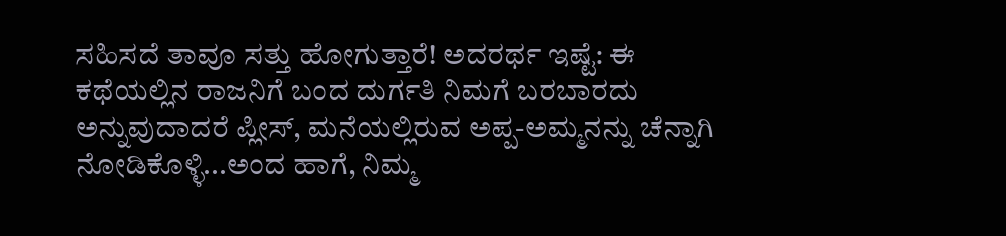ಸಹಿಸದೆ ತಾವೂ ಸತ್ತು ಹೋಗುತ್ತಾರೆ! ಅದರರ್ಥ ಇಷ್ಟೆ: ಈ ಕಥೆಯಲ್ಲಿನ ರಾಜನಿಗೆ ಬಂದ ದುರ್ಗತಿ ನಿಮಗೆ ಬರಬಾರದು ಅನ್ನುವುದಾದರೆ ಪ್ಲೀಸ್, ಮನೆಯಲ್ಲಿರುವ ಅಪ್ಪ-ಅಮ್ಮನನ್ನು ಚೆನ್ನಾಗಿ ನೋಡಿಕೊಳ್ಳಿ...ಅಂದ ಹಾಗೆ, ನಿಮ್ಮ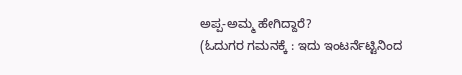ಅಪ್ಪ-ಅಮ್ಮ ಹೇಗಿದ್ದಾರೆ?
(ಓದುಗರ ಗಮನಕ್ಕೆ : ಇದು ಇಂಟರ್ನೆಟ್ಟಿನಿಂದ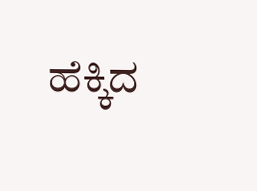ಹೆಕ್ಕಿದ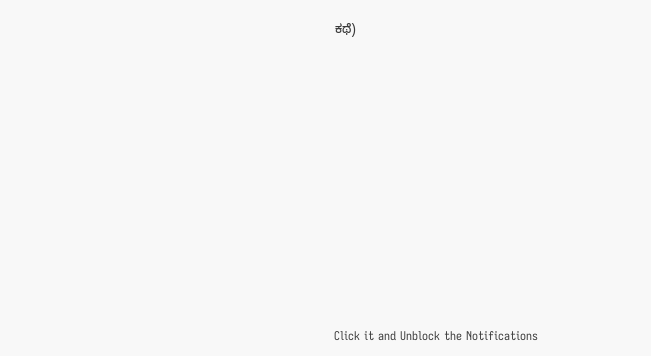ಕಥೆ)











Click it and Unblock the Notifications